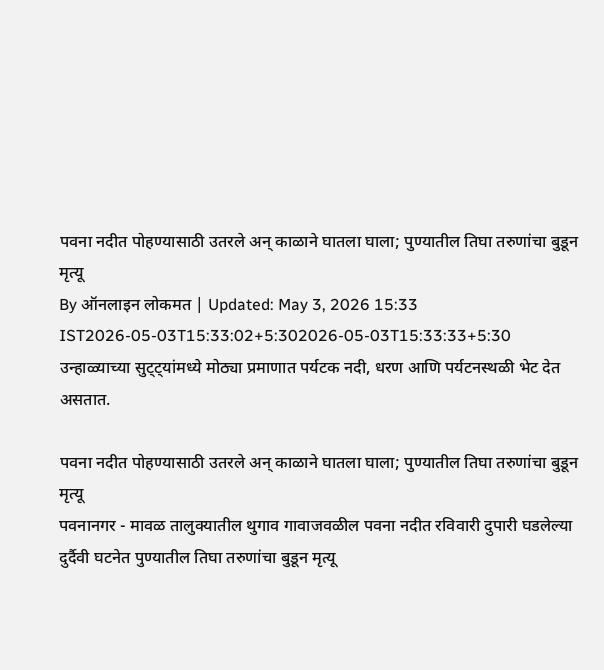पवना नदीत पोहण्यासाठी उतरले अन् काळाने घातला घाला; पुण्यातील तिघा तरुणांचा बुडून मृत्यू
By ऑनलाइन लोकमत | Updated: May 3, 2026 15:33 IST2026-05-03T15:33:02+5:302026-05-03T15:33:33+5:30
उन्हाळ्याच्या सुट्ट्यांमध्ये मोठ्या प्रमाणात पर्यटक नदी, धरण आणि पर्यटनस्थळी भेट देत असतात.

पवना नदीत पोहण्यासाठी उतरले अन् काळाने घातला घाला; पुण्यातील तिघा तरुणांचा बुडून मृत्यू
पवनानगर - मावळ तालुक्यातील थुगाव गावाजवळील पवना नदीत रविवारी दुपारी घडलेल्या दुर्दैवी घटनेत पुण्यातील तिघा तरुणांचा बुडून मृत्यू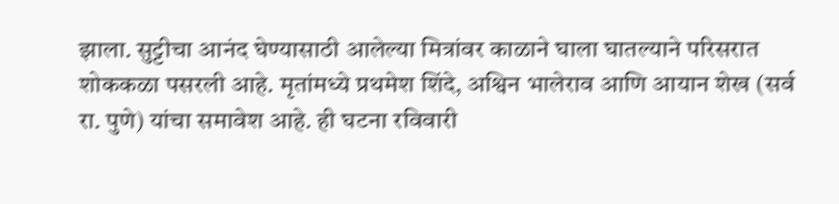झाला. सुट्टीचा आनंद घेण्यासाठी आलेल्या मित्रांवर काळाने घाला घातल्याने परिसरात शोककळा पसरली आहे. मृतांमध्ये प्रथमेश शिंदे, अश्विन भालेराव आणि आयान शेख (सर्व रा. पुणे) यांचा समावेश आहे. ही घटना रविवारी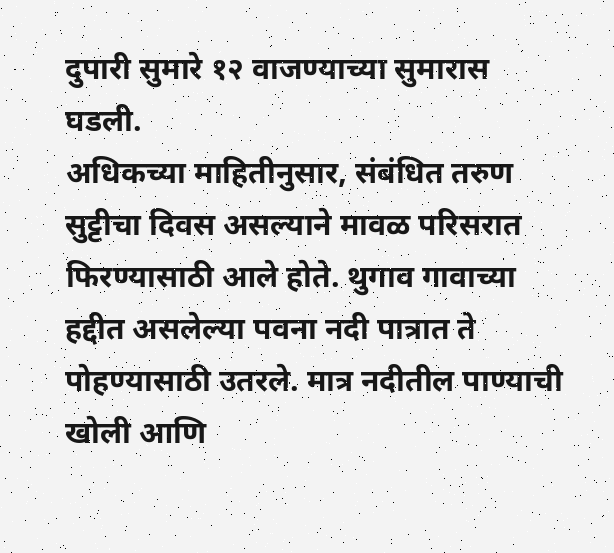दुपारी सुमारे १२ वाजण्याच्या सुमारास घडली.
अधिकच्या माहितीनुसार, संबंधित तरुण सुट्टीचा दिवस असल्याने मावळ परिसरात फिरण्यासाठी आले होते. थुगाव गावाच्या हद्दीत असलेल्या पवना नदी पात्रात ते पोहण्यासाठी उतरले. मात्र नदीतील पाण्याची खोली आणि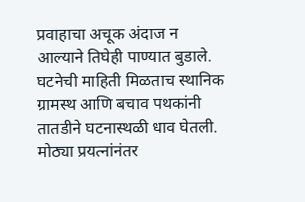प्रवाहाचा अचूक अंदाज न आल्याने तिघेही पाण्यात बुडाले.
घटनेची माहिती मिळताच स्थानिक ग्रामस्थ आणि बचाव पथकांनी तातडीने घटनास्थळी धाव घेतली. मोठ्या प्रयत्नांनंतर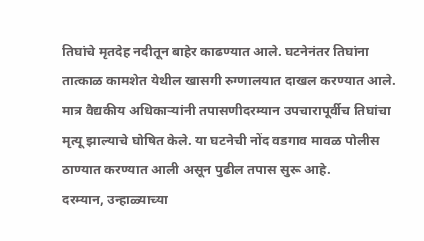तिघांचे मृतदेह नदीतून बाहेर काढण्यात आले. घटनेनंतर तिघांना तात्काळ कामशेत येथील खासगी रुग्णालयात दाखल करण्यात आले. मात्र वैद्यकीय अधिकाऱ्यांनी तपासणीदरम्यान उपचारापूर्वीच तिघांचा मृत्यू झाल्याचे घोषित केले. या घटनेची नोंद वडगाव मावळ पोलीस ठाण्यात करण्यात आली असून पुढील तपास सुरू आहे.
दरम्यान, उन्हाळ्याच्या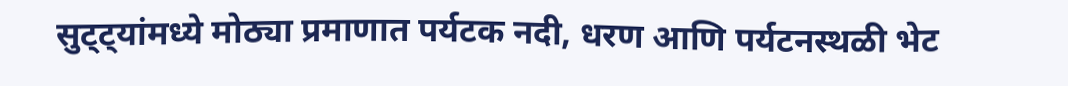सुट्ट्यांमध्ये मोठ्या प्रमाणात पर्यटक नदी, धरण आणि पर्यटनस्थळी भेट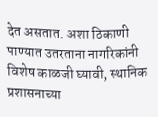देत असतात. अशा ठिकाणी पाण्यात उतरताना नागरिकांनी विशेष काळजी घ्यावी, स्थानिक प्रशासनाच्या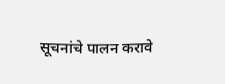सूचनांचे पालन करावे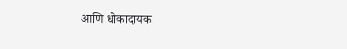आणि धोकादायक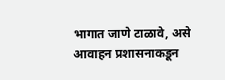भागात जाणे टाळावे, असे आवाहन प्रशासनाकडून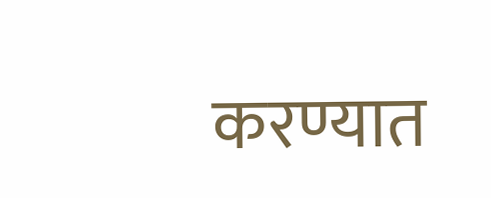करण्यात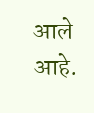आले आहे.